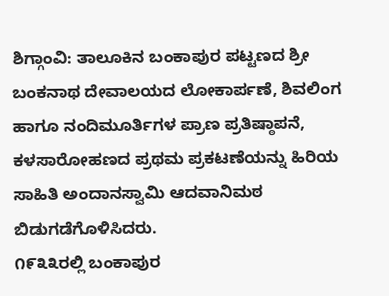ಶಿಗ್ಗಾಂವಿ: ತಾಲೂಕಿನ ಬಂಕಾಪುರ ಪಟ್ಟಣದ ಶ್ರೀ ಬಂಕನಾಥ ದೇವಾಲಯದ ಲೋಕಾರ್ಪಣೆ, ಶಿವಲಿಂಗ ಹಾಗೂ ನಂದಿಮೂರ್ತಿಗಳ ಪ್ರಾಣ ಪ್ರತಿಷ್ಠಾಪನೆ, ಕಳಸಾರೋಹಣದ ಪ್ರಥಮ ಪ್ರಕಟಣೆಯನ್ನು ಹಿರಿಯ ಸಾಹಿತಿ ಅಂದಾನಸ್ವಾಮಿ ಆದವಾನಿಮಠ ಬಿಡುಗಡೆಗೊಳಿಸಿದರು.
೧೯೩೩ರಲ್ಲಿ ಬಂಕಾಪುರ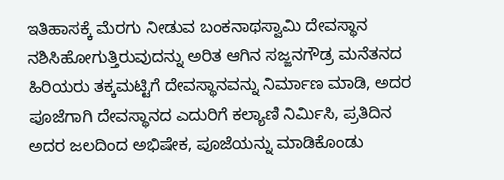ಇತಿಹಾಸಕ್ಕೆ ಮೆರಗು ನೀಡುವ ಬಂಕನಾಥಸ್ವಾಮಿ ದೇವಸ್ಥಾನ ನಶಿಸಿಹೋಗುತ್ತಿರುವುದನ್ನು ಅರಿತ ಆಗಿನ ಸಜ್ಜನಗೌಡ್ರ ಮನೆತನದ ಹಿರಿಯರು ತಕ್ಕಮಟ್ಟಿಗೆ ದೇವಸ್ಥಾನವನ್ನು ನಿರ್ಮಾಣ ಮಾಡಿ, ಅದರ ಪೂಜೆಗಾಗಿ ದೇವಸ್ಥಾನದ ಎದುರಿಗೆ ಕಲ್ಯಾಣಿ ನಿರ್ಮಿಸಿ, ಪ್ರತಿದಿನ ಅದರ ಜಲದಿಂದ ಅಭಿಷೇಕ, ಪೂಜೆಯನ್ನು ಮಾಡಿಕೊಂಡು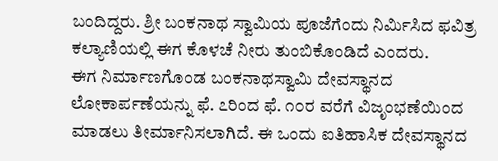ಬಂದಿದ್ದರು. ಶ್ರೀ ಬಂಕನಾಥ ಸ್ವಾಮಿಯ ಪೂಜೆಗೆಂದು ನಿರ್ಮಿಸಿದ ಫವಿತ್ರ ಕಲ್ಯಾಣಿಯಲ್ಲಿ ಈಗ ಕೊಳಚೆ ನೀರು ತುಂಬಿಕೊಂಡಿದೆ ಎಂದರು.
ಈಗ ನಿರ್ಮಾಣಗೊಂಡ ಬಂಕನಾಥಸ್ವಾಮಿ ದೇವಸ್ಥಾನದ ಲೋಕಾರ್ಪಣೆಯನ್ನು ಫೆ. ೭ರಿಂದ ಫೆ. ೧೦ರ ವರೆಗೆ ವಿಜೃಂಭಣೆಯಿಂದ ಮಾಡಲು ತೀರ್ಮಾನಿಸಲಾಗಿದೆ. ಈ ಒಂದು ಐತಿಹಾಸಿಕ ದೇವಸ್ಥಾನದ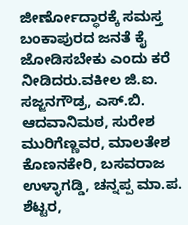ಜೀರ್ಣೋದ್ಧಾರಕ್ಕೆ ಸಮಸ್ತ ಬಂಕಾಪುರದ ಜನತೆ ಕೈ ಜೋಡಿಸಬೇಕು ಎಂದು ಕರೆ ನೀಡಿದರು.ವಕೀಲ ಜಿ.ಐ. ಸಜ್ಜನಗೌಡ್ರ, ಎಸ್.ಬಿ. ಆದವಾನಿಮಠ, ಸುರೇಶ ಮುರಿಗೆಣ್ಣವರ, ಮಾಲತೇಶ ಕೊಣನಕೇರಿ, ಬಸವರಾಜ ಉಳ್ಳಾಗಡ್ಡಿ, ಚನ್ನಪ್ಪ ಮಾ.ಪ. ಶೆಟ್ಟರ,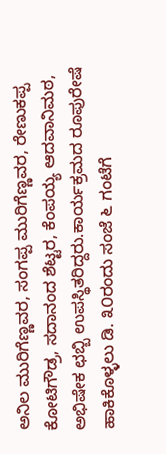ಅನಿಲ ಮುರಿಗೆಣ್ಣವರ, ಸಂಗಪ್ಪ ಮುರಿಗೆಣ್ಣವರ, ರೇಣುಕಪ್ಪ ಕೋಟಿಗೌಡ್ರ, ಸದಾನಂದ ಶೆಟ್ಟರ, ಕೆಂಪಯ್ಯ ಆದವಾನಿಮಠ, ಅಭಿಷೇಕ ಛಬ್ಬಿ ಉಪಸ್ಥಿತರಿದ್ದರು.ಕಾರ್ಯಕ್ರಮದ ರೂಪುರೇಷೆ ಹಾಕಿಕೊಳ್ಳಲು ಡಿ. ೩೦ರಂದು ಸಂಜೆ ೬ ಗಂಟೆಗೆ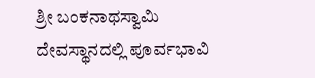ಶ್ರೀ ಬಂಕನಾಥಸ್ವಾಮಿ ದೇವಸ್ಥಾನದಲ್ಲಿ ಪೂರ್ವಭಾವಿ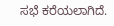ಸಭೆ ಕರೆಯಲಾಗಿದೆ.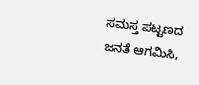ಸಮಸ್ತ ಪಟ್ಟಣದ ಜನತೆ ಆಗಮಿಸಿ,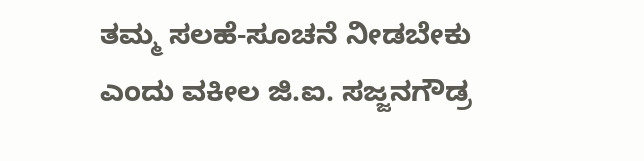ತಮ್ಮ ಸಲಹೆ-ಸೂಚನೆ ನೀಡಬೇಕು ಎಂದು ವಕೀಲ ಜಿ.ಐ. ಸಜ್ಜನಗೌಡ್ರ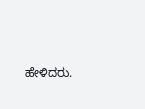ಹೇಳಿದರು.